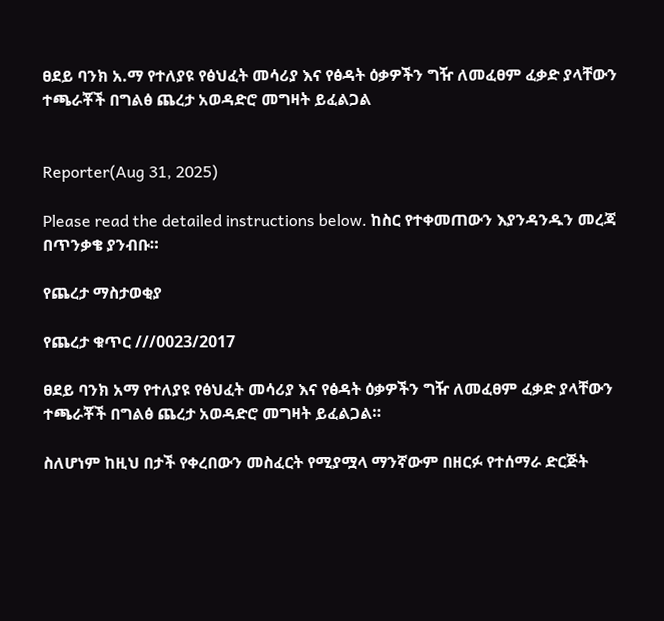ፀደይ ባንክ አ.ማ የተለያዩ የፅህፈት መሳሪያ እና የፅዳት ዕቃዎችን ግዥ ለመፈፀም ፈቃድ ያላቸውን ተጫራቾች በግልፅ ጨረታ አወዳድሮ መግዛት ይፈልጋል


Reporter(Aug 31, 2025)

Please read the detailed instructions below. ከስር የተቀመጠውን እያንዳንዱን መረጃ በጥንቃቄ ያንብቡ።

የጨረታ ማስታወቂያ

የጨረታ ቁጥር ///0023/2017

ፀደይ ባንክ አማ የተለያዩ የፅህፈት መሳሪያ እና የፅዳት ዕቃዎችን ግዥ ለመፈፀም ፈቃድ ያላቸውን ተጫራቾች በግልፅ ጨረታ አወዳድሮ መግዛት ይፈልጋል።

ስለሆነም ከዚህ በታች የቀረበውን መስፈርት የሚያሟላ ማንኛውም በዘርፉ የተሰማራ ድርጅት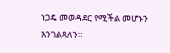ነጋዴ መወዳደር የሚችል መሆኑን እንገልጻለን።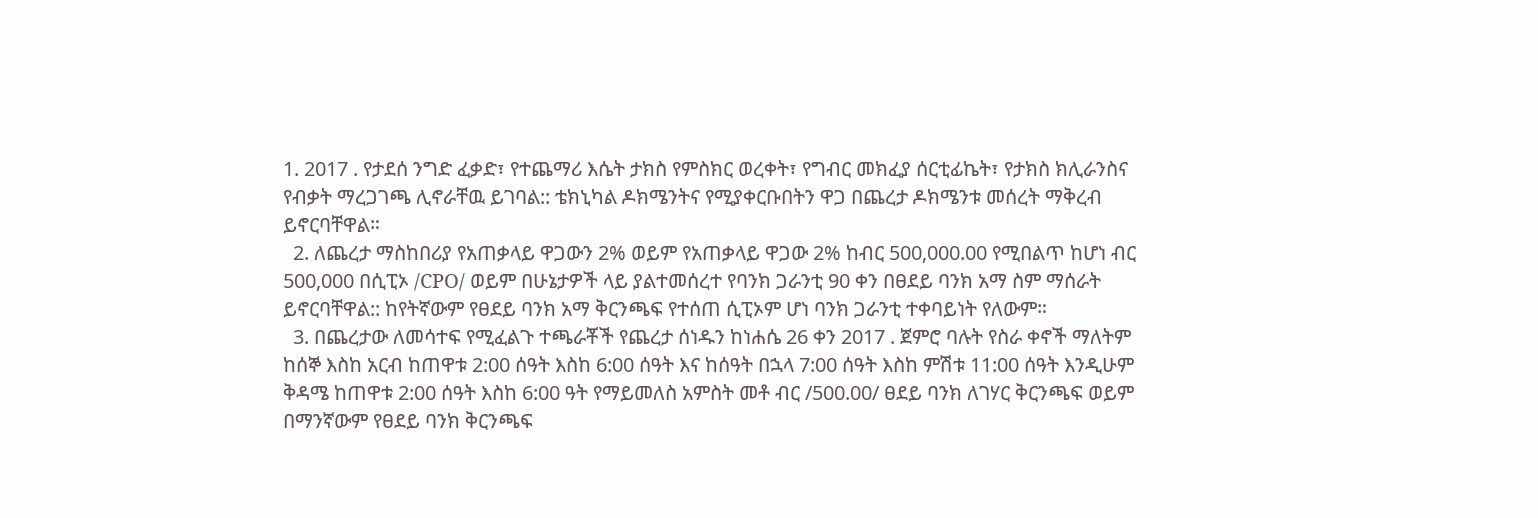1. 2017 . የታደሰ ንግድ ፈቃድ፣ የተጨማሪ እሴት ታክስ የምስክር ወረቀት፣ የግብር መክፈያ ሰርቲፊኬት፣ የታክስ ክሊራንስና የብቃት ማረጋገጫ ሊኖራቸዉ ይገባል:: ቴክኒካል ዶክሜንትና የሚያቀርቡበትን ዋጋ በጨረታ ዶክሜንቱ መሰረት ማቅረብ ይኖርባቸዋል።
  2. ለጨረታ ማስከበሪያ የአጠቃላይ ዋጋውን 2% ወይም የአጠቃላይ ዋጋው 2% ከብር 500,000.00 የሚበልጥ ከሆነ ብር 500,000 በሲፒኦ /CPO/ ወይም በሁኔታዎች ላይ ያልተመሰረተ የባንክ ጋራንቲ 90 ቀን በፀደይ ባንክ አማ ስም ማሰራት ይኖርባቸዋል:: ከየትኛውም የፀደይ ባንክ አማ ቅርንጫፍ የተሰጠ ሲፒኦም ሆነ ባንክ ጋራንቲ ተቀባይነት የለውም።
  3. በጨረታው ለመሳተፍ የሚፈልጉ ተጫራቾች የጨረታ ሰነዱን ከነሐሴ 26 ቀን 2017 . ጀምሮ ባሉት የስራ ቀኖች ማለትም ከሰኞ እስከ አርብ ከጠዋቱ 2:00 ሰዓት እስከ 6:00 ሰዓት እና ከሰዓት በኋላ 7:00 ሰዓት እስከ ምሽቱ 11:00 ሰዓት እንዲሁም ቅዳሜ ከጠዋቱ 2:00 ሰዓት እስከ 6:00 ዓት የማይመለስ አምስት መቶ ብር /500.00/ ፀደይ ባንክ ለገሃር ቅርንጫፍ ወይም በማንኛውም የፀደይ ባንክ ቅርንጫፍ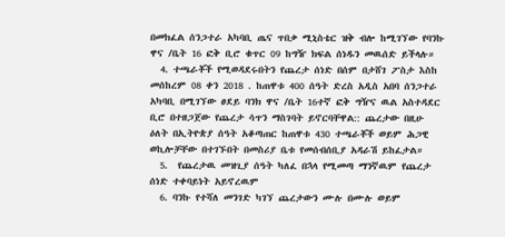በመክፈል ሰንጋተራ አካባቢ ጤና ጥበቃ ሚኒስቴር ዝቅ ብሎ ከሚገኘው የባንኩ ዋና /ቤት 16 ፎቅ ቢሮ ቁጥር 09 ከግዥ ክፍል ሰነዱን መዉሰድ ይችላሉ።
  4. ተጫራቾች የሚወዳደሩበትን የጨረታ ሰነድ በሰም በታሸገ ፖስታ እስከ መሰከረም 08 ቀን 2018 . ከጠዋቱ 400 ሰዓት ድረስ አዲስ አበባ ሰንጋተራ አካባቢ በሚገኘው ፀደይ ባንክ ዋና /ቤት 16ተኛ ፎቅ ግዥና ዉል አስተዳደር ቢሮ በተዘጋጀው የጨረታ ሳጥን ማስገባት ይኖርባቸዋል:: ጨረታው በዚሁ ዕለት በኢትዮጵያ ሰዓት አቆጣጠር ከጠዋቱ 430 ተጫራቾች ወይም ሕጋዊ ወኪሎቻቸው በተገኙበት በመስሪያ ቤቱ የመሰብሰቢያ አዳራሽ ይከፈታል።
  5.  የጨረታዉ መዝጊያ ሰዓት ካለፈ በኋላ የሚመጣ ማንኛዉም የጨረታ ሰነድ ተቀባይነት አይኖረዉም
  6. ባንኩ የተሻለ መንገድ ካገኘ ጨረታውን ሙሉ በሙሉ ወይም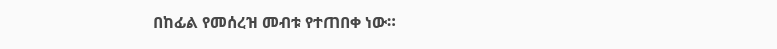በከፊል የመሰረዝ መብቱ የተጠበቀ ነው።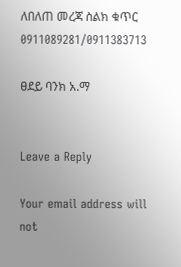ለበለጠ መረጃ ስልክ ቁጥር 0911089281/0911383713

ፀደይ ባንክ አ.ማ


Leave a Reply

Your email address will not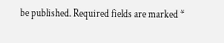be published. Required fields are marked *